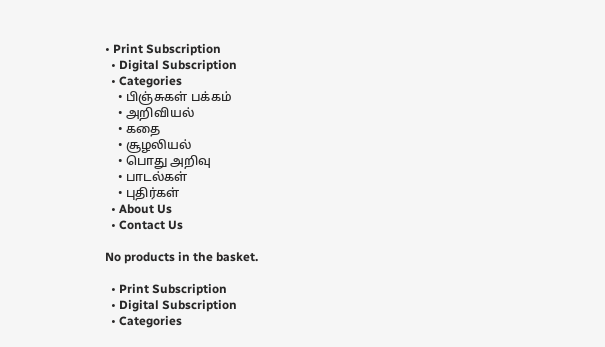• Print Subscription
  • Digital Subscription
  • Categories
    • பிஞ்சுகள் பக்கம்
    • அறிவியல்
    • கதை
    • சூழலியல்
    • பொது அறிவு
    • பாடல்கள்
    • புதிர்கள்
  • About Us
  • Contact Us

No products in the basket.

  • Print Subscription
  • Digital Subscription
  • Categories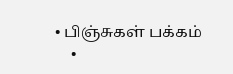• பிஞ்சுகள் பக்கம்
    •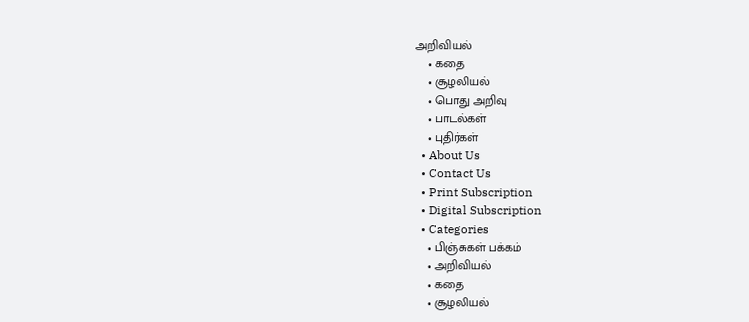அறிவியல்
    • கதை
    • சூழலியல்
    • பொது அறிவு
    • பாடல்கள்
    • புதிர்கள்
  • About Us
  • Contact Us
  • Print Subscription
  • Digital Subscription
  • Categories
    • பிஞ்சுகள் பக்கம்
    • அறிவியல்
    • கதை
    • சூழலியல்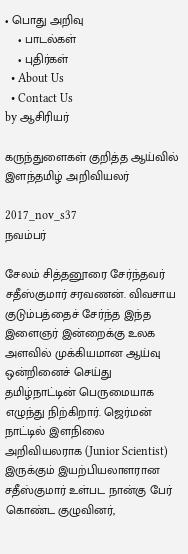• பொது அறிவு
    • பாடல்கள்
    • புதிர்கள்
  • About Us
  • Contact Us
by ஆசிரியர்

கருந்துளைகள் குறித்த ஆய்வில் இளந்தமிழ் அறிவியலர்

2017_nov_s37
நவம்பர்

சேலம் சித்தனூரை சேர்ந்தவர் சதீஸ்குமார் சரவணன். விவசாய குடும்பத்தைச் சேர்ந்த இந்த இளைஞர் இன்றைக்கு உலக அளவில் முக்கியமான ஆய்வு ஒன்றினைச் செய்து தமிழ்நாட்டின் பெருமையாக எழுந்து நிற்கிறார். ஜெர்மன் நாட்டில் இளநிலை அறிவியலராக (Junior Scientist)  இருக்கும் இயற்பியலாளரான சதீஸ்குமார் உள்பட நான்கு பேர் கொண்ட குழுவினர்,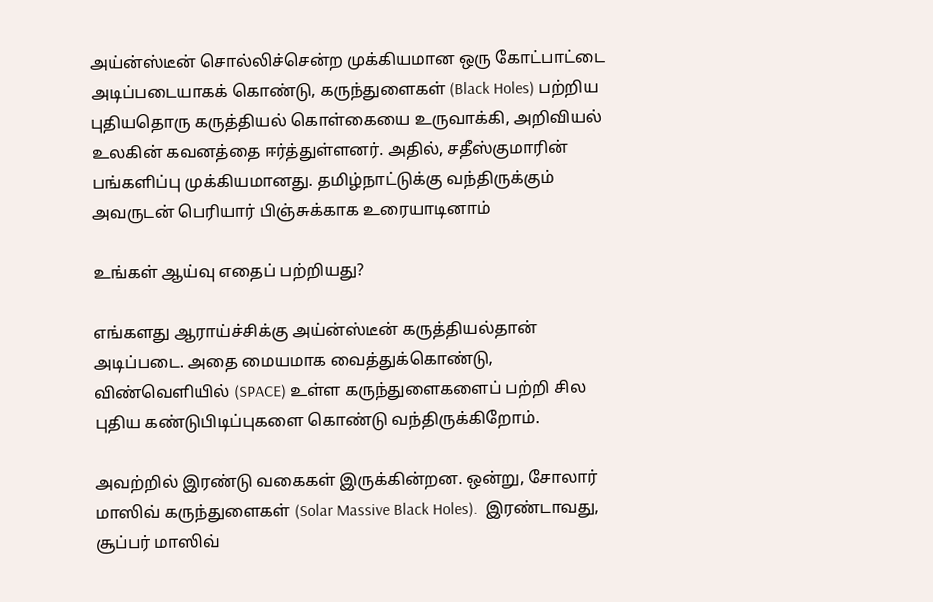அய்ன்ஸ்டீன் சொல்லிச்சென்ற முக்கியமான ஒரு கோட்பாட்டை அடிப்படையாகக் கொண்டு, கருந்துளைகள் (Black Holes) பற்றிய புதியதொரு கருத்தியல் கொள்கையை உருவாக்கி, அறிவியல் உலகின் கவனத்தை ஈர்த்துள்ளனர். அதில், சதீஸ்குமாரின் பங்களிப்பு முக்கியமானது. தமிழ்நாட்டுக்கு வந்திருக்கும் அவருடன் பெரியார் பிஞ்சுக்காக உரையாடினாம்

உங்கள் ஆய்வு எதைப் பற்றியது?

எங்களது ஆராய்ச்சிக்கு அய்ன்ஸ்டீன் கருத்தியல்தான் அடிப்படை. அதை மையமாக வைத்துக்கொண்டு, விண்வெளியில் (SPACE) உள்ள கருந்துளைகளைப் பற்றி சில புதிய கண்டுபிடிப்புகளை கொண்டு வந்திருக்கிறோம்.

அவற்றில் இரண்டு வகைகள் இருக்கின்றன. ஒன்று, சோலார் மாஸிவ் கருந்துளைகள் (Solar Massive Black Holes).  இரண்டாவது, சூப்பர் மாஸிவ்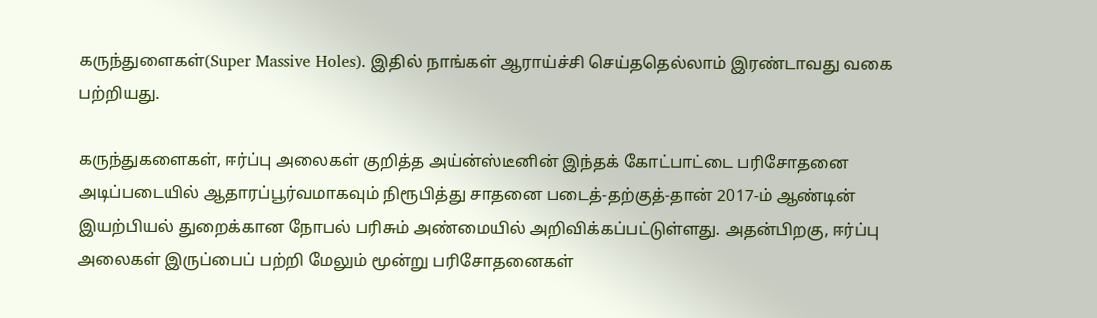கருந்துளைகள்(Super Massive Holes). இதில் நாங்கள் ஆராய்ச்சி செய்ததெல்லாம் இரண்டாவது வகை பற்றியது.

கருந்துகளைகள், ஈர்ப்பு அலைகள் குறித்த அய்ன்ஸ்டீனின் இந்தக் கோட்பாட்டை பரிசோதனை அடிப்படையில் ஆதாரப்பூர்வமாகவும் நிரூபித்து சாதனை படைத்-தற்குத்-தான் 2017-ம் ஆண்டின் இயற்பியல் துறைக்கான நோபல் பரிசும் அண்மையில் அறிவிக்கப்பட்டுள்ளது. அதன்பிறகு, ஈர்ப்பு அலைகள் இருப்பைப் பற்றி மேலும் மூன்று பரிசோதனைகள்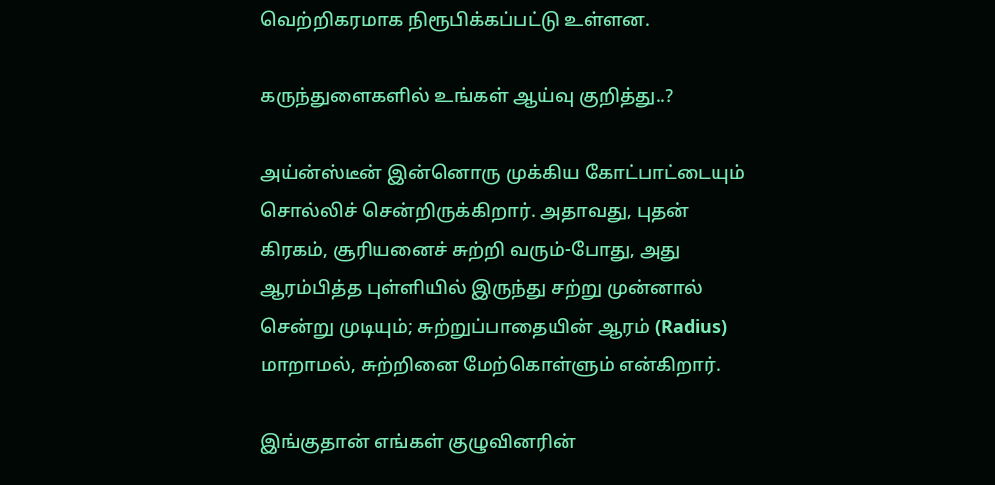வெற்றிகரமாக நிரூபிக்கப்பட்டு உள்ளன.

கருந்துளைகளில் உங்கள் ஆய்வு குறித்து..?

அய்ன்ஸ்டீன் இன்னொரு முக்கிய கோட்பாட்டையும் சொல்லிச் சென்றிருக்கிறார். அதாவது, புதன் கிரகம், சூரியனைச் சுற்றி வரும்-போது, அது ஆரம்பித்த புள்ளியில் இருந்து சற்று முன்னால் சென்று முடியும்; சுற்றுப்பாதையின் ஆரம் (Radius) மாறாமல், சுற்றினை மேற்கொள்ளும் என்கிறார்.

இங்குதான் எங்கள் குழுவினரின்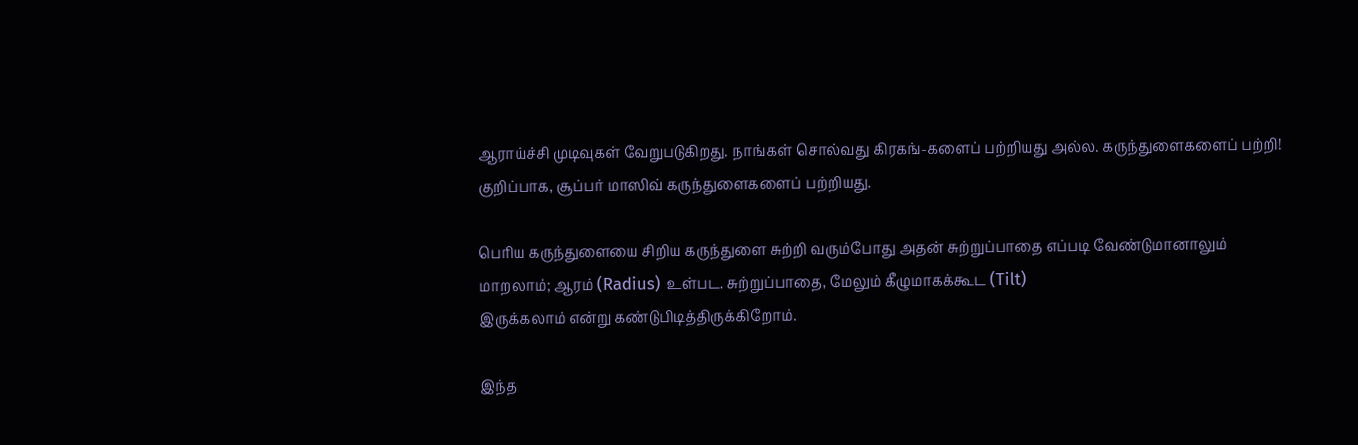ஆராய்ச்சி முடிவுகள் வேறுபடுகிறது. நாங்கள் சொல்வது கிரகங்-களைப் பற்றியது அல்ல. கருந்துளைகளைப் பற்றி! குறிப்பாக, சூப்பர் மாஸிவ் கருந்துளைகளைப் பற்றியது.

பெரிய கருந்துளையை சிறிய கருந்துளை சுற்றி வரும்போது அதன் சுற்றுப்பாதை எப்படி வேண்டுமானாலும் மாறலாம்; ஆரம் (Radius) உள்பட. சுற்றுப்பாதை, மேலும் கீழுமாகக்கூட (Tilt)
இருக்கலாம் என்று கண்டுபிடித்திருக்கிறோம்.

இந்த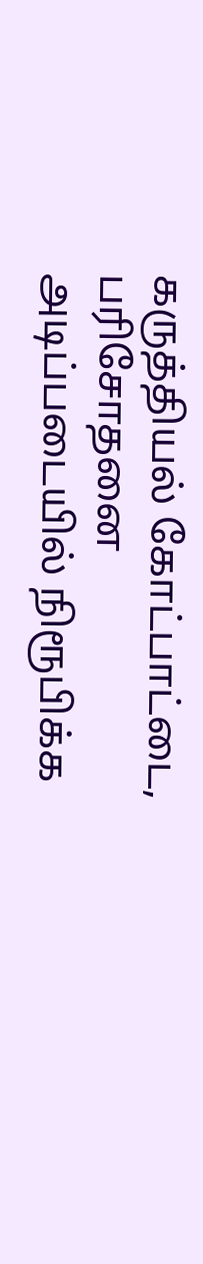கருத்தியல் கோட்பாட்டை, பரிசோதனை அடிப்படையில் நிரூபிக்க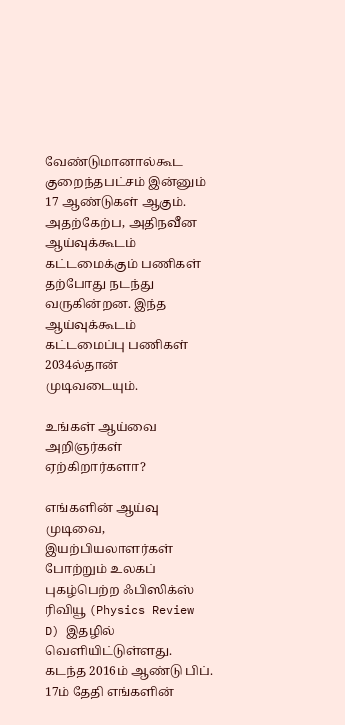வேண்டுமானால்கூட குறைந்தபட்சம் இன்னும் 17 ஆண்டுகள் ஆகும். அதற்கேற்ப, அதிநவீன ஆய்வுக்கூடம் கட்டமைக்கும் பணிகள் தற்போது நடந்து வருகின்றன. இந்த ஆய்வுக்கூடம் கட்டமைப்பு பணிகள் 2034ல்தான் முடிவடையும்.

உங்கள் ஆய்வை அறிஞர்கள் ஏற்கிறார்களா?

எங்களின் ஆய்வு முடிவை, இயற்பியலாளர்கள் போற்றும் உலகப் புகழ்பெற்ற ஃபிஸிக்ஸ் ரிவியூ (Physics Review D) இதழில் வெளியிட்டுள்ளது. கடந்த 2016ம் ஆண்டு பிப். 17ம் தேதி எங்களின்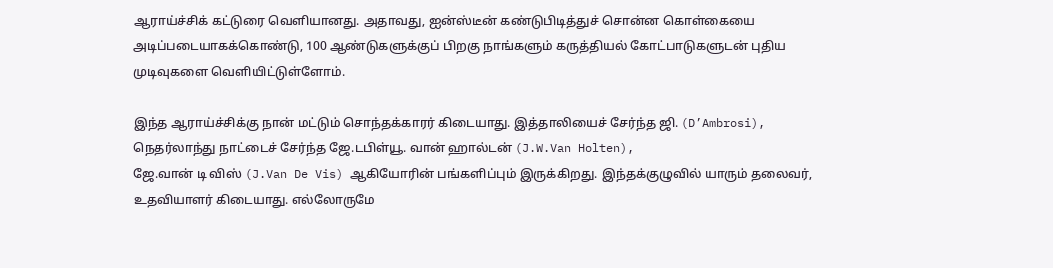ஆராய்ச்சிக் கட்டுரை வெளியானது. அதாவது, ஐன்ஸ்டீன் கண்டுபிடித்துச் சொன்ன கொள்கையை அடிப்படையாகக்கொண்டு, 100 ஆண்டுகளுக்குப் பிறகு நாங்களும் கருத்தியல் கோட்பாடுகளுடன் புதிய முடிவுகளை வெளியிட்டுள்ளோம்.

இந்த ஆராய்ச்சிக்கு நான் மட்டும் சொந்தக்காரர் கிடையாது. இத்தாலியைச் சேர்ந்த ஜி. (D’Ambrosi), நெதர்லாந்து நாட்டைச் சேர்ந்த ஜே.டபிள்யூ. வான் ஹால்டன் (J.W.Van Holten),
ஜே.வான் டி விஸ் (J.Van De Vis) ஆகியோரின் பங்களிப்பும் இருக்கிறது. இந்தக்குழுவில் யாரும் தலைவர், உதவியாளர் கிடையாது. எல்லோருமே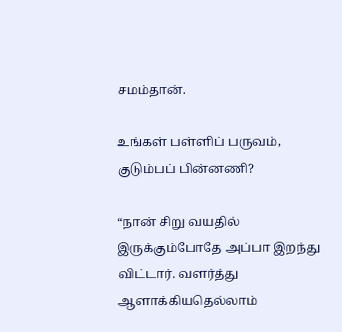சமம்தான்.

உங்கள் பள்ளிப் பருவம், குடும்பப் பின்னணி?

“நான் சிறு வயதில் இருக்கும்போதே அப்பா இறந்து விட்டார். வளர்த்து ஆளாக்கியதெல்லாம்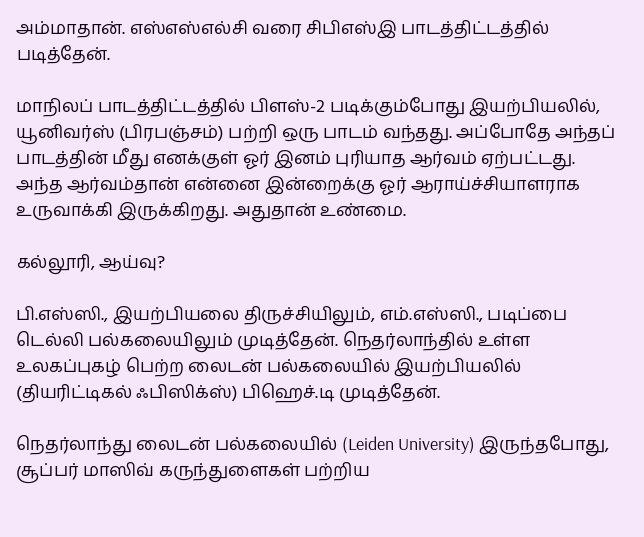அம்மாதான். எஸ்எஸ்எல்சி வரை சிபிஎஸ்இ பாடத்திட்டத்தில் படித்தேன்.

மாநிலப் பாடத்திட்டத்தில் பிளஸ்-2 படிக்கும்போது இயற்பியலில், யூனிவர்ஸ் (பிரபஞ்சம்) பற்றி ஒரு பாடம் வந்தது. அப்போதே அந்தப் பாடத்தின் மீது எனக்குள் ஓர் இனம் புரியாத ஆர்வம் ஏற்பட்டது. அந்த ஆர்வம்தான் என்னை இன்றைக்கு ஓர் ஆராய்ச்சியாளராக உருவாக்கி இருக்கிறது. அதுதான் உண்மை.

கல்லூரி, ஆய்வு?

பி.எஸ்ஸி., இயற்பியலை திருச்சியிலும், எம்.எஸ்ஸி., படிப்பை டெல்லி பல்கலையிலும் முடித்தேன். நெதர்லாந்தில் உள்ள உலகப்புகழ் பெற்ற லைடன் பல்கலையில் இயற்பியலில் (தியரிட்டிகல் ஃபிஸிக்ஸ்) பிஹெச்.டி முடித்தேன்.

நெதர்லாந்து லைடன் பல்கலையில் (Leiden University) இருந்தபோது, சூப்பர் மாஸிவ் கருந்துளைகள் பற்றிய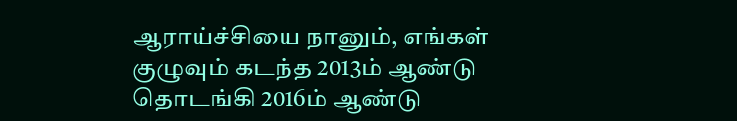ஆராய்ச்சியை நானும், எங்கள் குழுவும் கடந்த 2013ம் ஆண்டு தொடங்கி 2016ம் ஆண்டு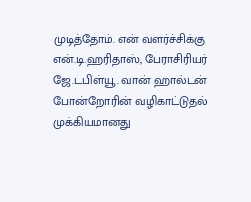முடித்தோம். என் வளர்ச்சிக்கு என்.டி.ஹரிதாஸ், பேராசிரியர் ஜே.டபிள்யூ. வான் ஹால்டன் போன்றோரின் வழிகாட்டுதல் முக்கியமானது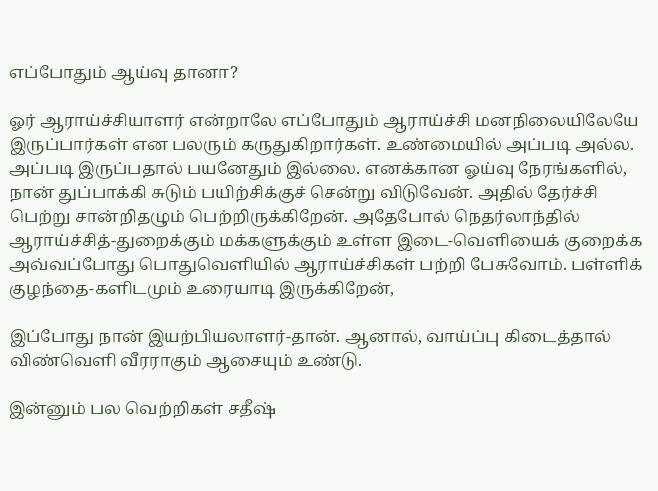எப்போதும் ஆய்வு தானா?

ஓர் ஆராய்ச்சியாளர் என்றாலே எப்போதும் ஆராய்ச்சி மனநிலையிலேயே இருப்பார்கள் என பலரும் கருதுகிறார்கள். உண்மையில் அப்படி அல்ல. அப்படி இருப்பதால் பயனேதும் இல்லை. எனக்கான ஓய்வு நேரங்களில், நான் துப்பாக்கி சுடும் பயிற்சிக்குச் சென்று விடுவேன். அதில் தேர்ச்சி பெற்று சான்றிதழும் பெற்றிருக்கிறேன். அதேபோல் நெதர்லாந்தில் ஆராய்ச்சித்-துறைக்கும் மக்களுக்கும் உள்ள இடை-வெளியைக் குறைக்க அவ்வப்போது பொதுவெளியில் ஆராய்ச்சிகள் பற்றி பேசுவோம். பள்ளிக் குழந்தை-களிடமும் உரையாடி இருக்கிறேன்,

இப்போது நான் இயற்பியலாளர்-தான். ஆனால், வாய்ப்பு கிடைத்தால் விண்வெளி வீரராகும் ஆசையும் உண்டு.

இன்னும் பல வெற்றிகள் சதீஷ்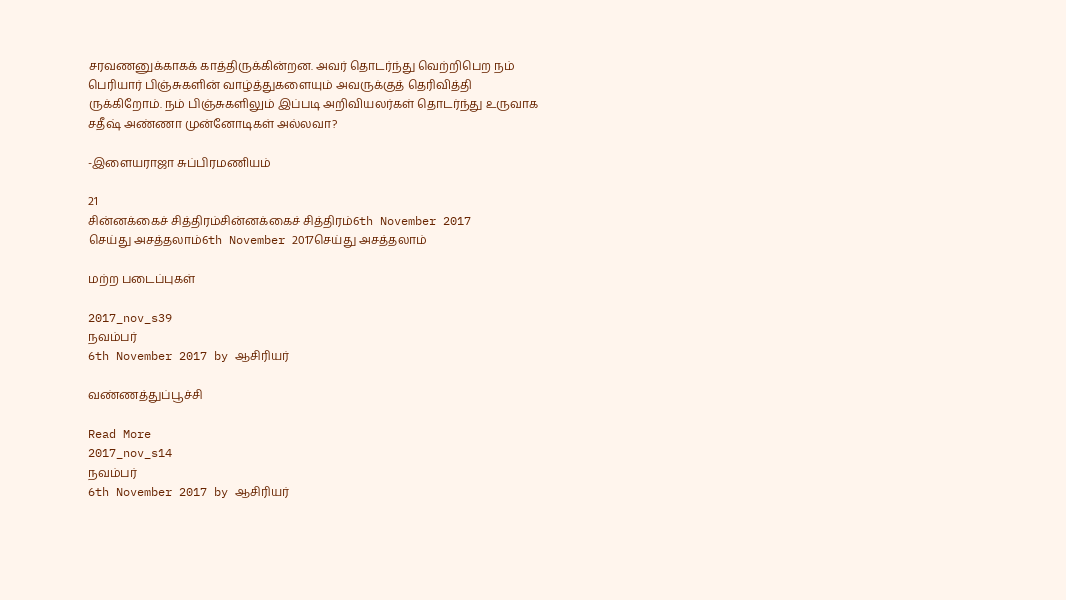சரவணனுக்காகக் காத்திருக்கின்றன. அவர் தொடர்ந்து வெற்றிபெற நம் பெரியார் பிஞ்சுகளின் வாழ்த்துகளையும் அவருக்குத் தெரிவித்தி ருக்கிறோம். நம் பிஞ்சுகளிலும் இப்படி அறிவியலர்கள் தொடர்ந்து உருவாக சதீஷ் அண்ணா முன்னோடிகள் அல்லவா?

-இளையராஜா சுப்பிரமணியம்

21
சின்னக்கைச் சித்திரம்சின்னக்கைச் சித்திரம்6th November 2017
செய்து அசத்தலாம்6th November 2017செய்து அசத்தலாம்

மற்ற படைப்புகள்

2017_nov_s39
நவம்பர்
6th November 2017 by ஆசிரியர்

வண்ணத்துப்பூச்சி

Read More
2017_nov_s14
நவம்பர்
6th November 2017 by ஆசிரியர்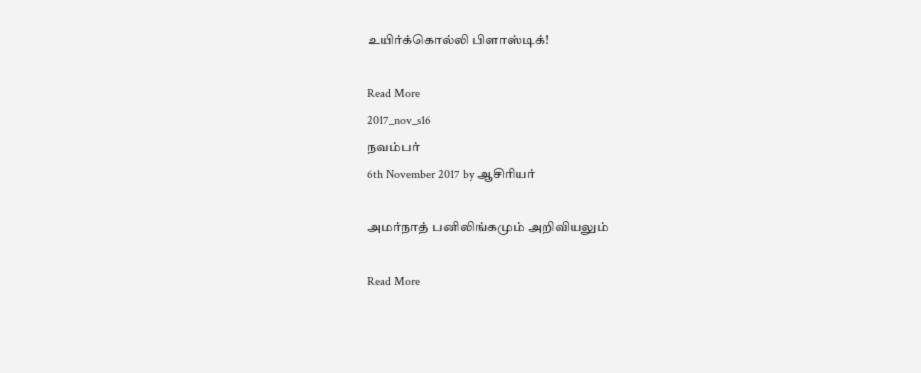உயிர்க்கொல்லி பிளாஸ்டிக்!

Read More
2017_nov_s16
நவம்பர்
6th November 2017 by ஆசிரியர்

அமர்நாத் பனிலிங்கமும் அறிவியலும்

Read More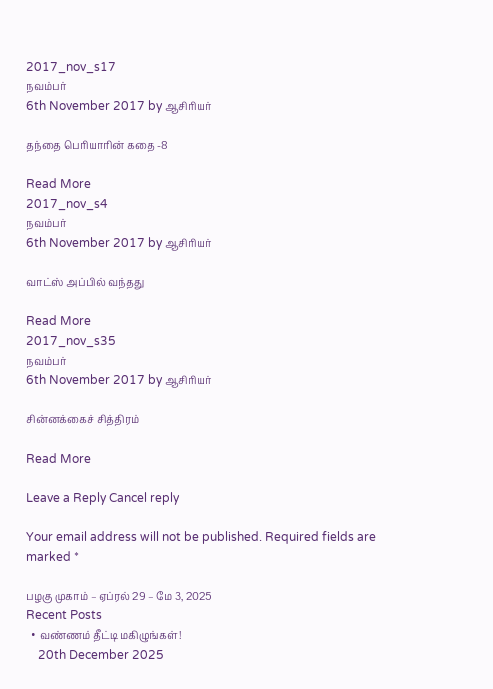2017_nov_s17
நவம்பர்
6th November 2017 by ஆசிரியர்

தந்தை பெரியாரின் கதை -8

Read More
2017_nov_s4
நவம்பர்
6th November 2017 by ஆசிரியர்

வாட்ஸ் அப்பில் வந்தது

Read More
2017_nov_s35
நவம்பர்
6th November 2017 by ஆசிரியர்

சின்னக்கைச் சித்திரம்

Read More

Leave a Reply Cancel reply

Your email address will not be published. Required fields are marked *

பழகு முகாம் – ஏப்ரல் 29 – மே 3, 2025
Recent Posts
  • வண்ணம் தீட்டி மகிழுங்கள்!
    20th December 2025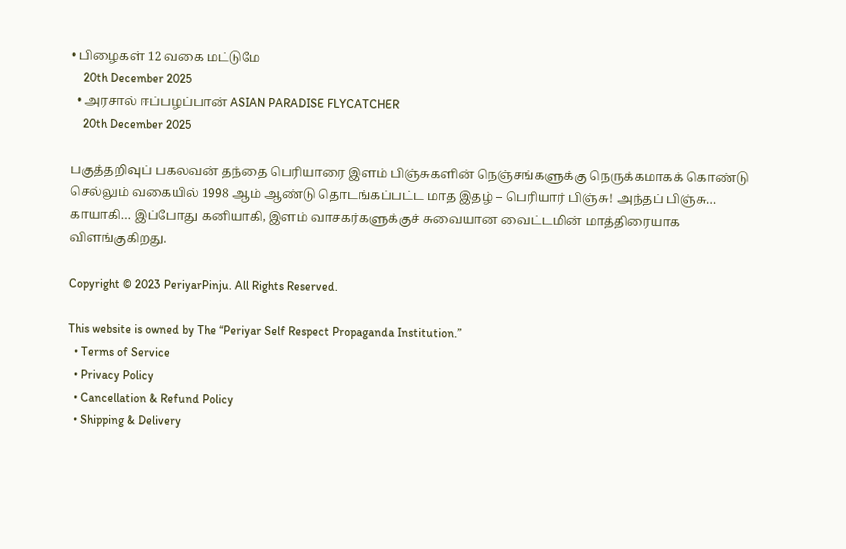• பிழைகள் 12 வகை மட்டுமே
    20th December 2025
  • அரசால் ஈப்பழப்பான் ASIAN PARADISE FLYCATCHER
    20th December 2025

பகுத்தறிவுப் பகலவன் தந்தை பெரியாரை இளம் பிஞ்சுகளின் நெஞ்சங்களுக்கு நெருக்கமாகக் கொண்டு செல்லும் வகையில் 1998 ஆம் ஆண்டு தொடங்கப்பட்ட மாத இதழ் – பெரியார் பிஞ்சு! அந்தப் பிஞ்சு… காயாகி… இப்போது கனியாகி, இளம் வாசகர்களுக்குச் சுவையான வைட்டமின் மாத்திரையாக விளங்குகிறது.

Copyright © 2023 PeriyarPinju. All Rights Reserved.

This website is owned by The “Periyar Self Respect Propaganda Institution.”
  • Terms of Service
  • Privacy Policy
  • Cancellation & Refund Policy
  • Shipping & Delivery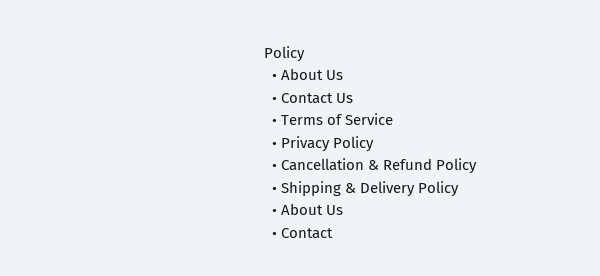Policy
  • About Us
  • Contact Us
  • Terms of Service
  • Privacy Policy
  • Cancellation & Refund Policy
  • Shipping & Delivery Policy
  • About Us
  • Contact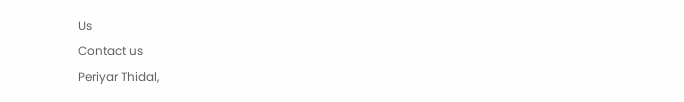Us
Contact us
Periyar Thidal,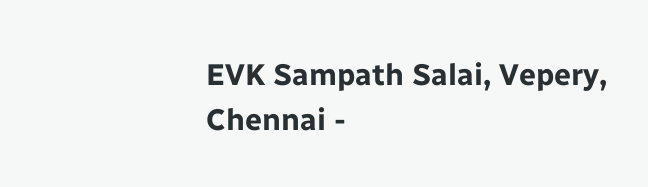EVK Sampath Salai, Vepery,
Chennai -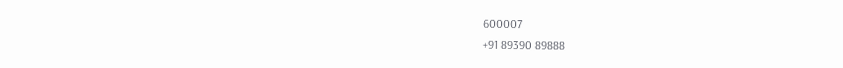600007
+91 89390 89888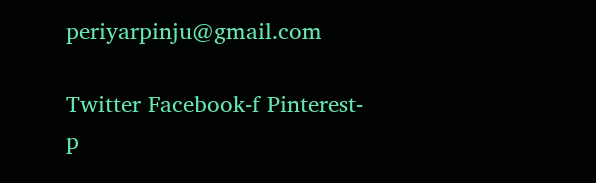periyarpinju@gmail.com

Twitter Facebook-f Pinterest-p